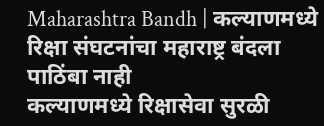Maharashtra Bandh | कल्याणमध्ये रिक्षा संघटनांचा महाराष्ट्र बंदला पाठिंबा नाही
कल्याणमध्ये रिक्षासेवा सुरळी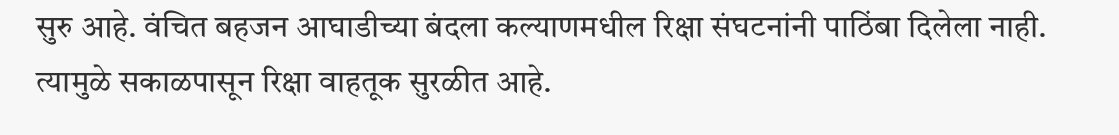सुरु आहे. वंचित बहजन आघाडीच्या बंदला कल्याणमधील रिक्षा संघटनांनी पाठिंबा दिलेला नाही. त्यामुळे सकाळपासून रिक्षा वाहतूक सुरळीत आहे.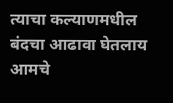त्याचा कल्याणमधील बंदचा आढावा घेतलाय आमचे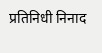प्रतिनिधी निनाद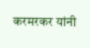करमरकर यांनी